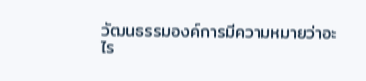วัฒนธรรมองค์การมีความหมายว่าอะไร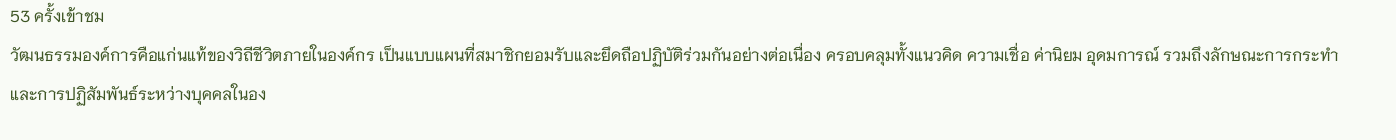53 ครั้งเข้าชม
วัฒนธรรมองค์การคือแก่นแท้ของวิถีชีวิตภายในองค์กร เป็นแบบแผนที่สมาชิกยอมรับและยึดถือปฏิบัติร่วมกันอย่างต่อเนื่อง ครอบคลุมทั้งแนวคิด ความเชื่อ ค่านิยม อุดมการณ์ รวมถึงลักษณะการกระทำและการปฏิสัมพันธ์ระหว่างบุคคลในอง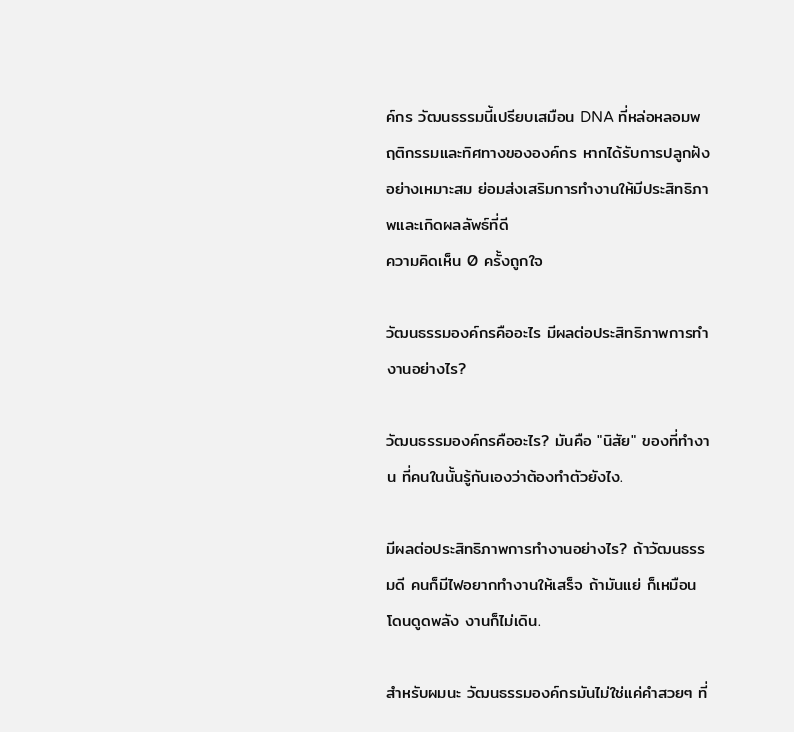ค์กร วัฒนธรรมนี้เปรียบเสมือน DNA ที่หล่อหลอมพฤติกรรมและทิศทางขององค์กร หากได้รับการปลูกฝังอย่างเหมาะสม ย่อมส่งเสริมการทำงานให้มีประสิทธิภาพและเกิดผลลัพธ์ที่ดี
ความคิดเห็น 0 ครั้งถูกใจ

วัฒนธรรมองค์กรคืออะไร มีผลต่อประสิทธิภาพการทำงานอย่างไร?

วัฒนธรรมองค์กรคืออะไร? มันคือ "นิสัย" ของที่ทำงาน ที่คนในนั้นรู้กันเองว่าต้องทำตัวยังไง.

มีผลต่อประสิทธิภาพการทำงานอย่างไร? ถ้าวัฒนธรรมดี คนก็มีไฟอยากทำงานให้เสร็จ ถ้ามันแย่ ก็เหมือนโดนดูดพลัง งานก็ไม่เดิน.

สำหรับผมนะ วัฒนธรรมองค์กรมันไม่ใช่แค่คำสวยๆ ที่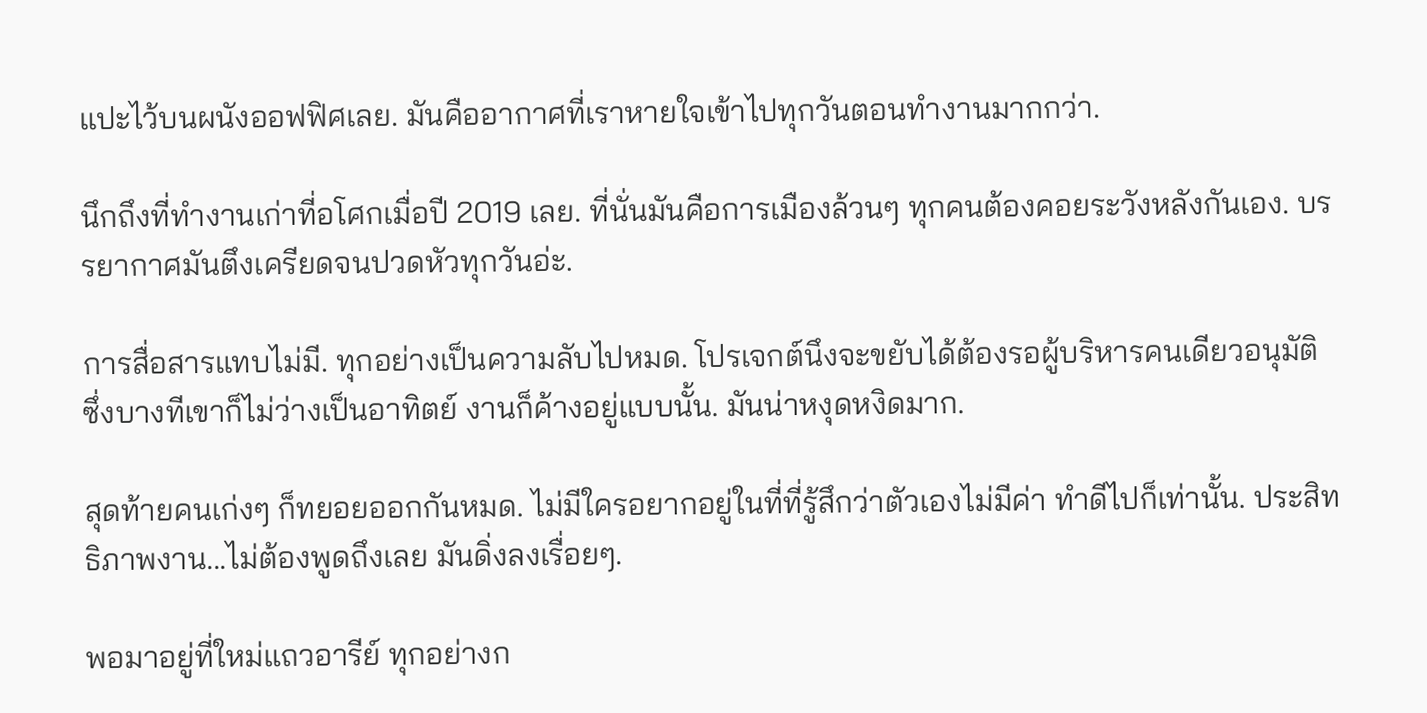แปะไว้บนผนังออฟฟิศเลย. มันคืออากาศที่เราหายใจเข้าไปทุกวันตอนทำงานมากกว่า.

นึกถึงที่ทำงานเก่าที่อโศกเมื่อปี 2019 เลย. ที่นั่นมันคือการเมืองล้วนๆ ทุกคนต้องคอยระวังหลังกันเอง. บรรยากาศมันตึงเครียดจนปวดหัวทุกวันอ่ะ.

การสื่อสารแทบไม่มี. ทุกอย่างเป็นความลับไปหมด. โปรเจกต์นึงจะขยับได้ต้องรอผู้บริหารคนเดียวอนุมัติ ซึ่งบางทีเขาก็ไม่ว่างเป็นอาทิตย์ งานก็ค้างอยู่แบบนั้น. มันน่าหงุดหงิดมาก.

สุดท้ายคนเก่งๆ ก็ทยอยออกกันหมด. ไม่มีใครอยากอยู่ในที่ที่รู้สึกว่าตัวเองไม่มีค่า ทำดีไปก็เท่านั้น. ประสิทธิภาพงาน...ไม่ต้องพูดถึงเลย มันดิ่งลงเรื่อยๆ.

พอมาอยู่ที่ใหม่แถวอารีย์ ทุกอย่างก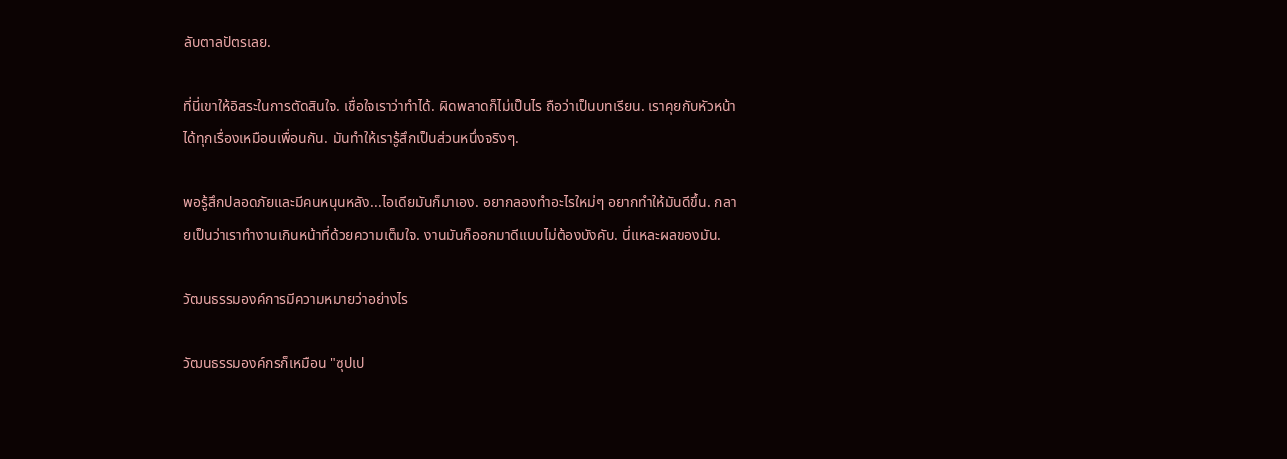ลับตาลปัตรเลย.

ที่นี่เขาให้อิสระในการตัดสินใจ. เชื่อใจเราว่าทำได้. ผิดพลาดก็ไม่เป็นไร ถือว่าเป็นบทเรียน. เราคุยกับหัวหน้าได้ทุกเรื่องเหมือนเพื่อนกัน. มันทำให้เรารู้สึกเป็นส่วนหนึ่งจริงๆ.

พอรู้สึกปลอดภัยและมีคนหนุนหลัง...ไอเดียมันก็มาเอง. อยากลองทำอะไรใหม่ๆ อยากทำให้มันดีขึ้น. กลายเป็นว่าเราทำงานเกินหน้าที่ด้วยความเต็มใจ. งานมันก็ออกมาดีแบบไม่ต้องบังคับ. นี่แหละผลของมัน.

วัฒนธรรมองค์การมีความหมายว่าอย่างไร

วัฒนธรรมองค์กรก็เหมือน "ซุปเป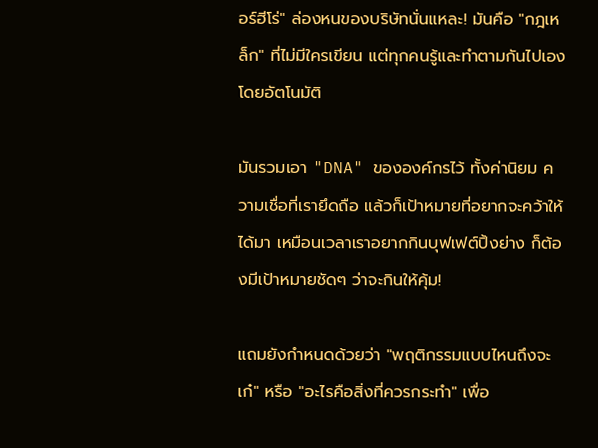อร์ฮีโร่" ล่องหนของบริษัทนั่นแหละ! มันคือ "กฎเหล็ก" ที่ไม่มีใครเขียน แต่ทุกคนรู้และทำตามกันไปเองโดยอัตโนมัติ

มันรวมเอา "DNA" ขององค์กรไว้ ทั้งค่านิยม ความเชื่อที่เรายึดถือ แล้วก็เป้าหมายที่อยากจะคว้าให้ได้มา เหมือนเวลาเราอยากกินบุฟเฟต์ปิ้งย่าง ก็ต้องมีเป้าหมายชัดๆ ว่าจะกินให้คุ้ม!

แถมยังกำหนดด้วยว่า "พฤติกรรมแบบไหนถึงจะเก๋" หรือ "อะไรคือสิ่งที่ควรกระทำ" เพื่อ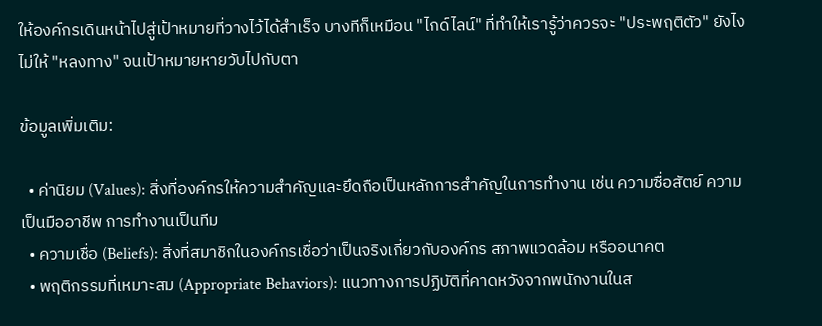ให้องค์กรเดินหน้าไปสู่เป้าหมายที่วางไว้ได้สำเร็จ บางทีก็เหมือน "ไกด์ไลน์" ที่ทำให้เรารู้ว่าควรจะ "ประพฤติตัว" ยังไง ไม่ให้ "หลงทาง" จนเป้าหมายหายวับไปกับตา

ข้อมูลเพิ่มเติม:

  • ค่านิยม (Values): สิ่งที่องค์กรให้ความสำคัญและยึดถือเป็นหลักการสำคัญในการทำงาน เช่น ความซื่อสัตย์ ความเป็นมืออาชีพ การทำงานเป็นทีม
  • ความเชื่อ (Beliefs): สิ่งที่สมาชิกในองค์กรเชื่อว่าเป็นจริงเกี่ยวกับองค์กร สภาพแวดล้อม หรืออนาคต
  • พฤติกรรมที่เหมาะสม (Appropriate Behaviors): แนวทางการปฏิบัติที่คาดหวังจากพนักงานในส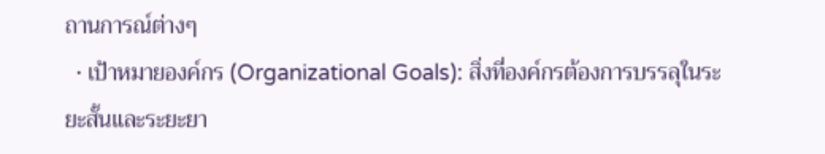ถานการณ์ต่างๆ
  • เป้าหมายองค์กร (Organizational Goals): สิ่งที่องค์กรต้องการบรรลุในระยะสั้นและระยะยา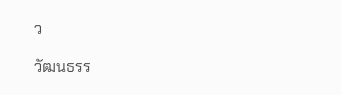ว

วัฒนธรร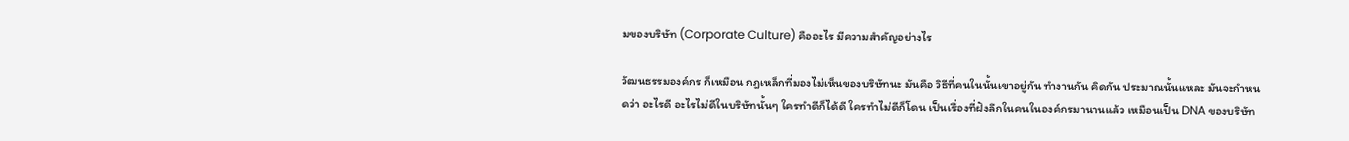มของบริษัท (Corporate Culture) คืออะไร มีความสําคัญอย่างไร

วัฒนธรรมองค์กร ก็เหมือน กฎเหล็กที่มองไม่เห็นของบริษัทนะ มันคือ วิธีที่คนในนั้นเขาอยู่กัน ทำงานกัน คิดกัน ประมาณนั้นแหละ มันจะกำหนดว่า อะไรดี อะไรไม่ดีในบริษัทนั้นๆ ใครทำดีก็ได้ดี ใครทำไม่ดีก็โดน เป็นเรื่องที่ฝังลึกในคนในองค์กรมานานแล้ว เหมือนเป็น DNA ของบริษัท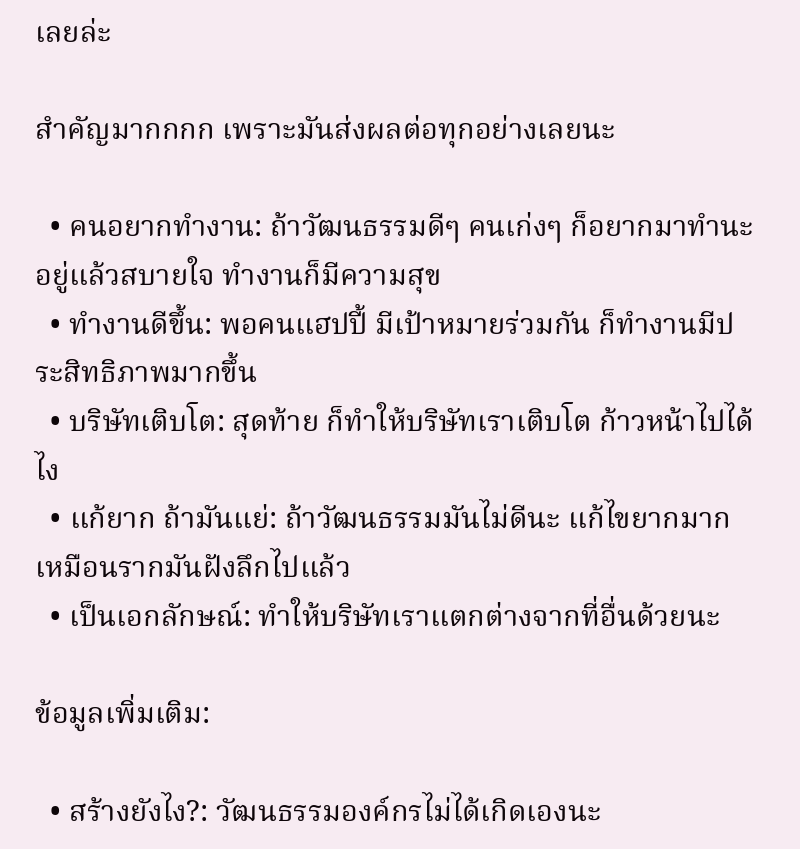เลยล่ะ

สำคัญมากกกก เพราะมันส่งผลต่อทุกอย่างเลยนะ

  • คนอยากทำงาน: ถ้าวัฒนธรรมดีๆ คนเก่งๆ ก็อยากมาทำนะ อยู่แล้วสบายใจ ทำงานก็มีความสุข
  • ทำงานดีขึ้น: พอคนแฮปปี้ มีเป้าหมายร่วมกัน ก็ทำงานมีประสิทธิภาพมากขึ้น
  • บริษัทเติบโต: สุดท้าย ก็ทำให้บริษัทเราเติบโต ก้าวหน้าไปได้ไง
  • แก้ยาก ถ้ามันแย่: ถ้าวัฒนธรรมมันไม่ดีนะ แก้ไขยากมาก เหมือนรากมันฝังลึกไปแล้ว
  • เป็นเอกลักษณ์: ทำให้บริษัทเราแตกต่างจากที่อื่นด้วยนะ

ข้อมูลเพิ่มเติม:

  • สร้างยังไง?: วัฒนธรรมองค์กรไม่ได้เกิดเองนะ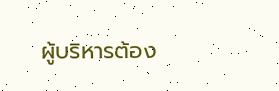ผู้บริหารต้อง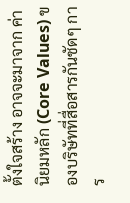ตั้งใจสร้าง อาจจะมาจาก ค่านิยมหลัก (Core Values) ของบริษัทที่สื่อสารกันชัดๆ การ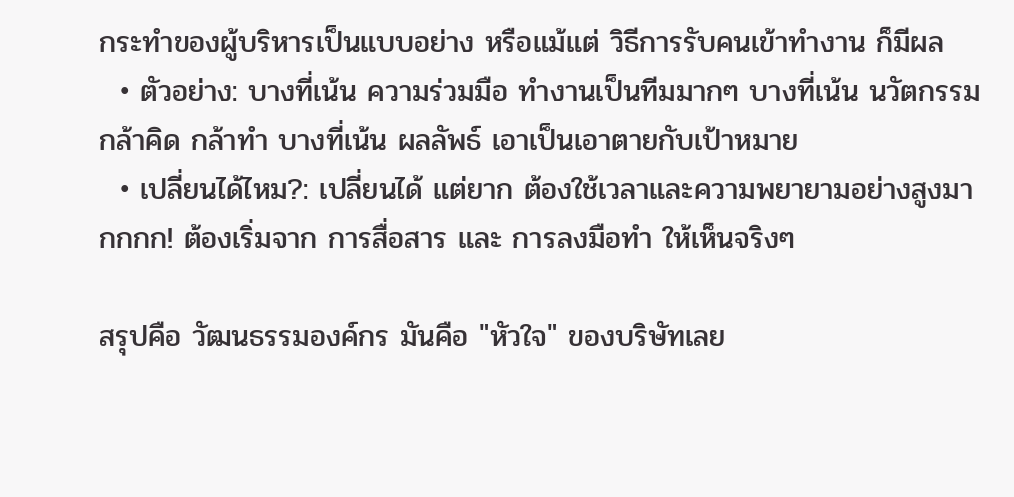กระทำของผู้บริหารเป็นแบบอย่าง หรือแม้แต่ วิธีการรับคนเข้าทำงาน ก็มีผล
  • ตัวอย่าง: บางที่เน้น ความร่วมมือ ทำงานเป็นทีมมากๆ บางที่เน้น นวัตกรรม กล้าคิด กล้าทำ บางที่เน้น ผลลัพธ์ เอาเป็นเอาตายกับเป้าหมาย
  • เปลี่ยนได้ไหม?: เปลี่ยนได้ แต่ยาก ต้องใช้เวลาและความพยายามอย่างสูงมากกกก! ต้องเริ่มจาก การสื่อสาร และ การลงมือทำ ให้เห็นจริงๆ

สรุปคือ วัฒนธรรมองค์กร มันคือ "หัวใจ" ของบริษัทเลย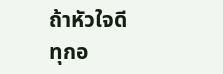ถ้าหัวใจดี ทุกอ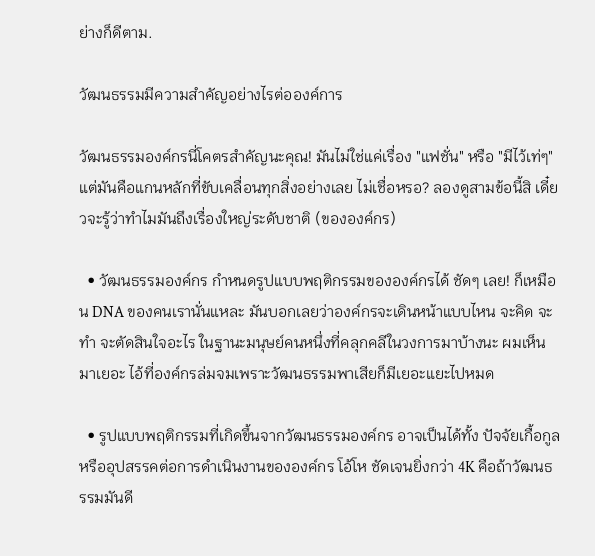ย่างก็ดีตาม.

วัฒนธรรมมีความสําคัญอย่างไรต่อองค์การ

วัฒนธรรมองค์กรนี่โคตรสำคัญนะคุณ! มันไม่ใช่แค่เรื่อง "แฟชั่น" หรือ "มีไว้เท่ๆ" แต่มันคือแกนหลักที่ขับเคลื่อนทุกสิ่งอย่างเลย ไม่เชื่อหรอ? ลองดูสามข้อนี้สิ เดี๋ยวจะรู้ว่าทำไมมันถึงเรื่องใหญ่ระดับชาติ (ขององค์กร)

  • วัฒนธรรมองค์กร กำหนดรูปแบบพฤติกรรมขององค์กรได้ ชัดๆ เลย! ก็เหมือน DNA ของคนเรานั่นแหละ มันบอกเลยว่าองค์กรจะเดินหน้าแบบไหน จะคิด จะทำ จะตัดสินใจอะไร ในฐานะมนุษย์คนหนึ่งที่คลุกคลีในวงการมาบ้างนะ ผมเห็นมาเยอะ ไอ้ที่องค์กรล่มจมเพราะวัฒนธรรมพาเสียก็มีเยอะแยะไปหมด

  • รูปแบบพฤติกรรมที่เกิดขึ้นจากวัฒนธรรมองค์กร อาจเป็นได้ทั้ง ปัจจัยเกื้อกูลหรืออุปสรรคต่อการดำเนินงานขององค์กร โอ้โห ชัดเจนยิ่งกว่า 4K คือถ้าวัฒนธรรมมันดี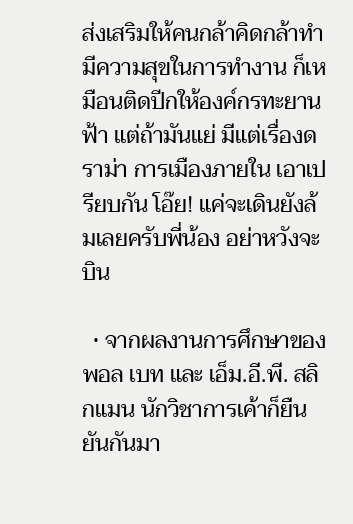ส่งเสริมให้คนกล้าคิดกล้าทำ มีความสุขในการทำงาน ก็เหมือนติดปีกให้องค์กรทะยานฟ้า แต่ถ้ามันแย่ มีแต่เรื่องดราม่า การเมืองภายใน เอาเปรียบกัน โอ๊ย! แค่จะเดินยังล้มเลยครับพี่น้อง อย่าหวังจะบิน

  • จากผลงานการศึกษาของ พอล เบท และ เอ็ม.อี.พี. สลิกแมน นักวิชาการเค้าก็ยืนยันกันมา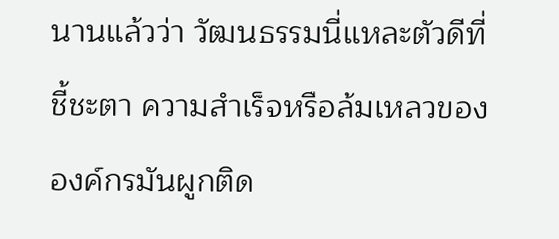นานแล้วว่า วัฒนธรรมนี่แหละตัวดีที่ชี้ชะตา ความสำเร็จหรือล้มเหลวขององค์กรมันผูกติด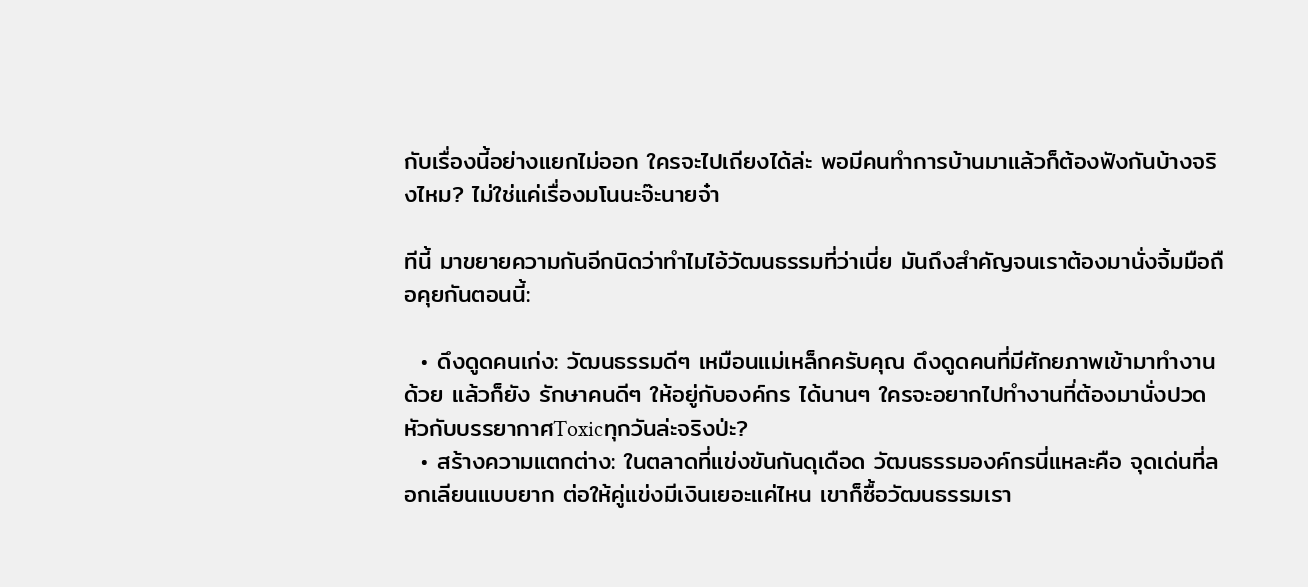กับเรื่องนี้อย่างแยกไม่ออก ใครจะไปเถียงได้ล่ะ พอมีคนทำการบ้านมาแล้วก็ต้องฟังกันบ้างจริงไหม? ไม่ใช่แค่เรื่องมโนนะจ๊ะนายจ๋า

ทีนี้ มาขยายความกันอีกนิดว่าทำไมไอ้วัฒนธรรมที่ว่าเนี่ย มันถึงสำคัญจนเราต้องมานั่งจิ้มมือถือคุยกันตอนนี้:

  • ดึงดูดคนเก่ง: วัฒนธรรมดีๆ เหมือนแม่เหล็กครับคุณ ดึงดูดคนที่มีศักยภาพเข้ามาทำงานด้วย แล้วก็ยัง รักษาคนดีๆ ให้อยู่กับองค์กร ได้นานๆ ใครจะอยากไปทำงานที่ต้องมานั่งปวดหัวกับบรรยากาศToxicทุกวันล่ะจริงป่ะ?
  • สร้างความแตกต่าง: ในตลาดที่แข่งขันกันดุเดือด วัฒนธรรมองค์กรนี่แหละคือ จุดเด่นที่ลอกเลียนแบบยาก ต่อให้คู่แข่งมีเงินเยอะแค่ไหน เขาก็ซื้อวัฒนธรรมเรา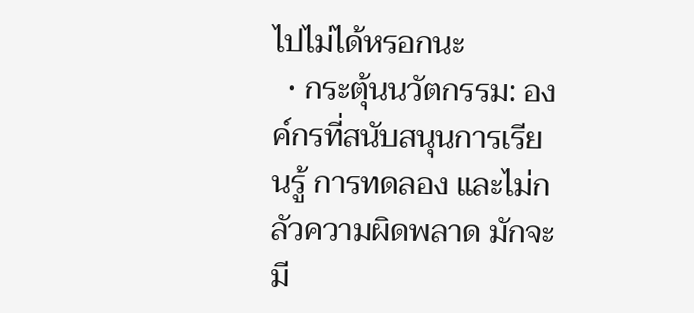ไปไม่ได้หรอกนะ
  • กระตุ้นนวัตกรรม: องค์กรที่สนับสนุนการเรียนรู้ การทดลอง และไม่กลัวความผิดพลาด มักจะมี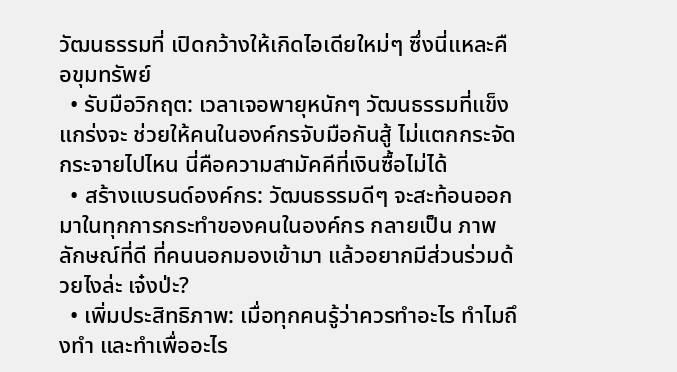วัฒนธรรมที่ เปิดกว้างให้เกิดไอเดียใหม่ๆ ซึ่งนี่แหละคือขุมทรัพย์
  • รับมือวิกฤต: เวลาเจอพายุหนักๆ วัฒนธรรมที่แข็งแกร่งจะ ช่วยให้คนในองค์กรจับมือกันสู้ ไม่แตกกระจัดกระจายไปไหน นี่คือความสามัคคีที่เงินซื้อไม่ได้
  • สร้างแบรนด์องค์กร: วัฒนธรรมดีๆ จะสะท้อนออกมาในทุกการกระทำของคนในองค์กร กลายเป็น ภาพลักษณ์ที่ดี ที่คนนอกมองเข้ามา แล้วอยากมีส่วนร่วมด้วยไงล่ะ เจ๋งป่ะ?
  • เพิ่มประสิทธิภาพ: เมื่อทุกคนรู้ว่าควรทำอะไร ทำไมถึงทำ และทำเพื่ออะไร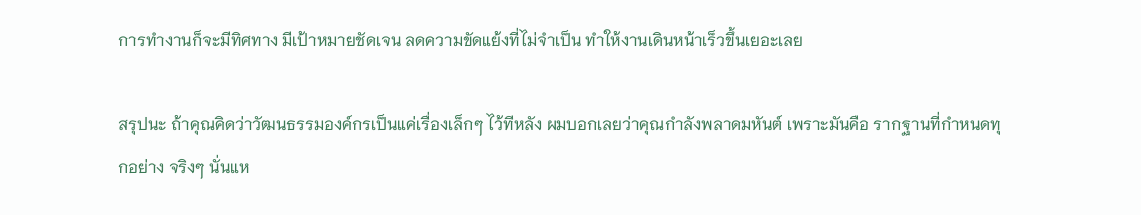การทำงานก็จะมีทิศทาง มีเป้าหมายชัดเจน ลดความขัดแย้งที่ไม่จำเป็น ทำให้งานเดินหน้าเร็วขึ้นเยอะเลย

สรุปนะ ถ้าคุณคิดว่าวัฒนธรรมองค์กรเป็นแค่เรื่องเล็กๆ ไว้ทีหลัง ผมบอกเลยว่าคุณกำลังพลาดมหันต์ เพราะมันคือ รากฐานที่กำหนดทุกอย่าง จริงๆ นั่นแห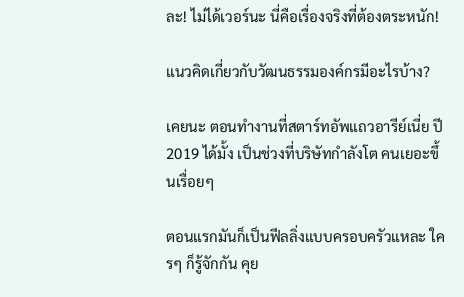ละ! ไม่ได้เวอร์นะ นี่คือเรื่องจริงที่ต้องตระหนัก!

แนวคิดเกี่ยวกับวัฒนธรรมองค์กรมีอะไรบ้าง?

เคยนะ ตอนทำงานที่สตาร์ทอัพแถวอารีย์เนี่ย ปี 2019 ได้มั้ง เป็นช่วงที่บริษัทกำลังโต คนเยอะขึ้นเรื่อยๆ

ตอนแรกมันก็เป็นฟีลลิ่งแบบครอบครัวแหละ ใครๆ ก็รู้จักกัน คุย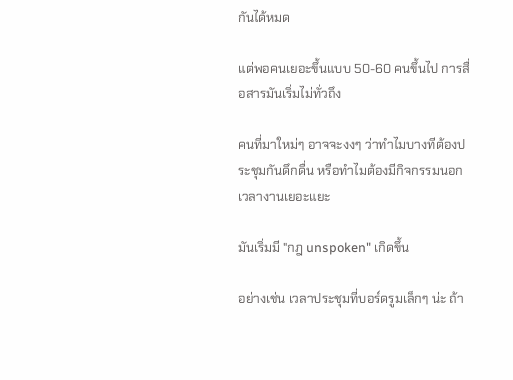กันได้หมด

แต่พอคนเยอะขึ้นแบบ 50-60 คนขึ้นไป การสื่อสารมันเริ่มไม่ทั่วถึง

คนที่มาใหม่ๆ อาจจะงงๆ ว่าทำไมบางทีต้องประชุมกันดึกดื่น หรือทำไมต้องมีกิจกรรมนอกเวลางานเยอะแยะ

มันเริ่มมี "กฎ unspoken" เกิดขึ้น

อย่างเช่น เวลาประชุมที่บอร์ดรูมเล็กๆ น่ะ ถ้า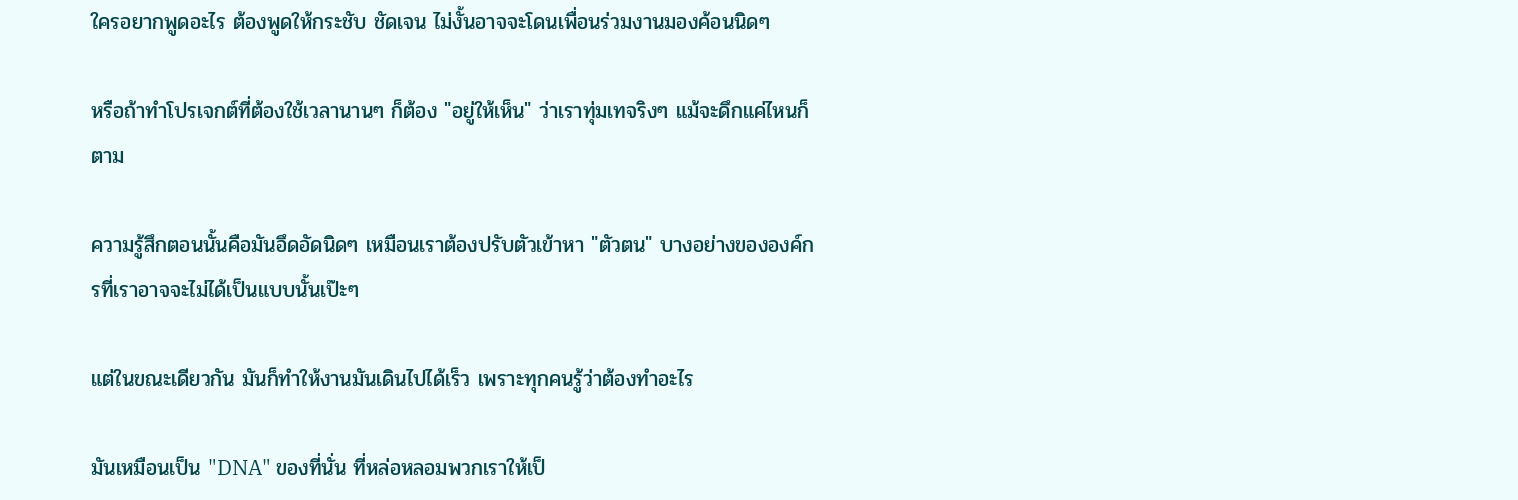ใครอยากพูดอะไร ต้องพูดให้กระชับ ชัดเจน ไม่งั้นอาจจะโดนเพื่อนร่วมงานมองค้อนนิดๆ

หรือถ้าทำโปรเจกต์ที่ต้องใช้เวลานานๆ ก็ต้อง "อยู่ให้เห็น" ว่าเราทุ่มเทจริงๆ แม้จะดึกแค่ไหนก็ตาม

ความรู้สึกตอนนั้นคือมันอึดอัดนิดๆ เหมือนเราต้องปรับตัวเข้าหา "ตัวตน" บางอย่างขององค์กรที่เราอาจจะไม่ได้เป็นแบบนั้นเป๊ะๆ

แต่ในขณะเดียวกัน มันก็ทำให้งานมันเดินไปได้เร็ว เพราะทุกคนรู้ว่าต้องทำอะไร

มันเหมือนเป็น "DNA" ของที่นั่น ที่หล่อหลอมพวกเราให้เป็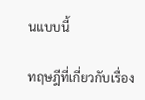นแบบนี้

ทฤษฎีที่เกี่ยวกับเรื่อง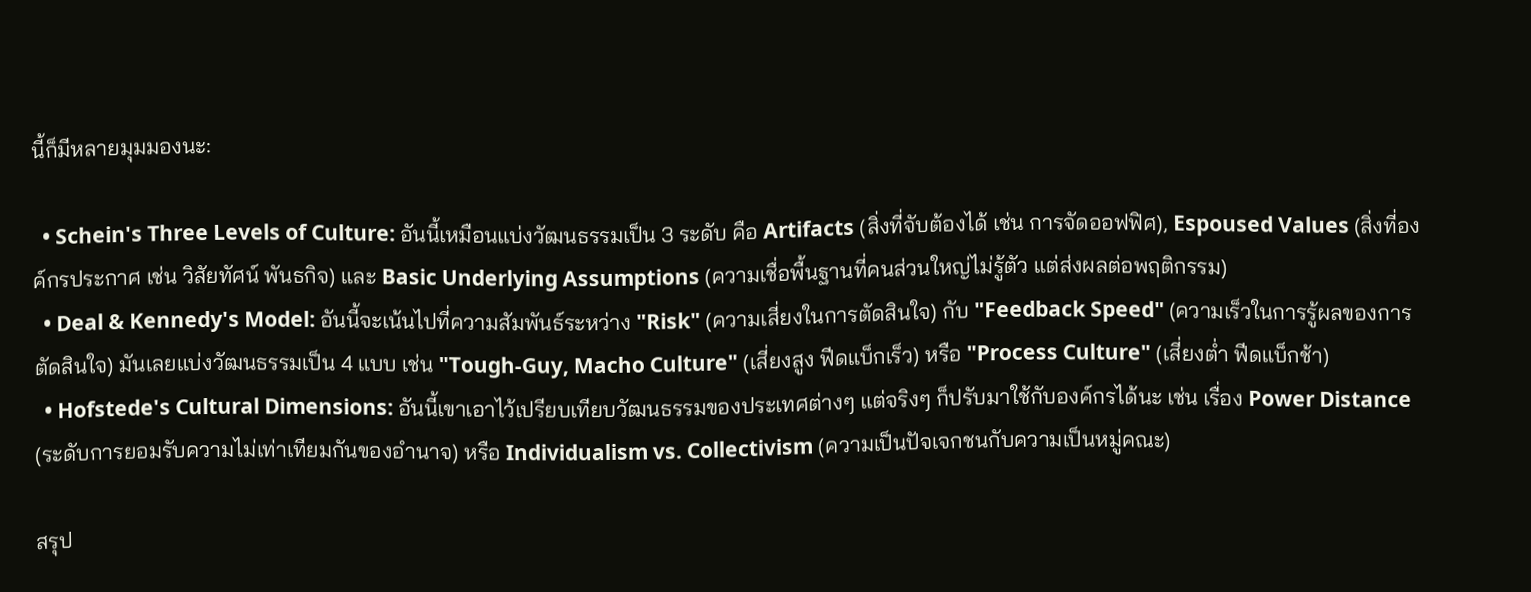นี้ก็มีหลายมุมมองนะ:

  • Schein's Three Levels of Culture: อันนี้เหมือนแบ่งวัฒนธรรมเป็น 3 ระดับ คือ Artifacts (สิ่งที่จับต้องได้ เช่น การจัดออฟฟิศ), Espoused Values (สิ่งที่องค์กรประกาศ เช่น วิสัยทัศน์ พันธกิจ) และ Basic Underlying Assumptions (ความเชื่อพื้นฐานที่คนส่วนใหญ่ไม่รู้ตัว แต่ส่งผลต่อพฤติกรรม)
  • Deal & Kennedy's Model: อันนี้จะเน้นไปที่ความสัมพันธ์ระหว่าง "Risk" (ความเสี่ยงในการตัดสินใจ) กับ "Feedback Speed" (ความเร็วในการรู้ผลของการตัดสินใจ) มันเลยแบ่งวัฒนธรรมเป็น 4 แบบ เช่น "Tough-Guy, Macho Culture" (เสี่ยงสูง ฟีดแบ็กเร็ว) หรือ "Process Culture" (เสี่ยงต่ำ ฟีดแบ็กช้า)
  • Hofstede's Cultural Dimensions: อันนี้เขาเอาไว้เปรียบเทียบวัฒนธรรมของประเทศต่างๆ แต่จริงๆ ก็ปรับมาใช้กับองค์กรได้นะ เช่น เรื่อง Power Distance (ระดับการยอมรับความไม่เท่าเทียมกันของอำนาจ) หรือ Individualism vs. Collectivism (ความเป็นปัจเจกชนกับความเป็นหมู่คณะ)

สรุป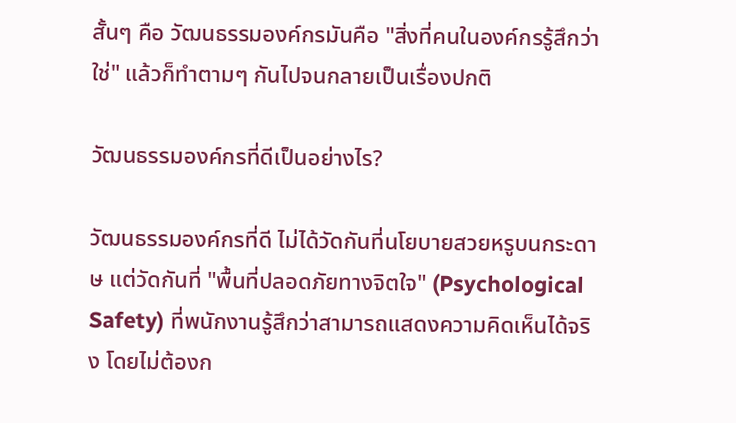สั้นๆ คือ วัฒนธรรมองค์กรมันคือ "สิ่งที่คนในองค์กรรู้สึกว่าใช่" แล้วก็ทำตามๆ กันไปจนกลายเป็นเรื่องปกติ

วัฒนธรรมองค์กรที่ดีเป็นอย่างไร?

วัฒนธรรมองค์กรที่ดี ไม่ได้วัดกันที่นโยบายสวยหรูบนกระดาษ แต่วัดกันที่ "พื้นที่ปลอดภัยทางจิตใจ" (Psychological Safety) ที่พนักงานรู้สึกว่าสามารถแสดงความคิดเห็นได้จริง โดยไม่ต้องก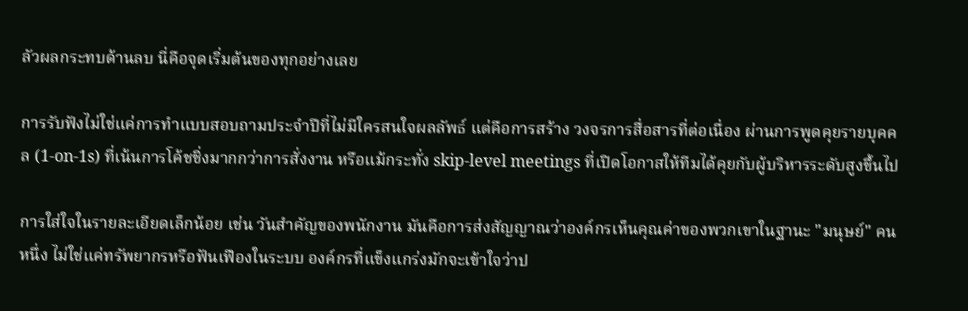ลัวผลกระทบด้านลบ นี่คือจุดเริ่มต้นของทุกอย่างเลย

การรับฟังไม่ใช่แค่การทำแบบสอบถามประจำปีที่ไม่มีใครสนใจผลลัพธ์ แต่คือการสร้าง วงจรการสื่อสารที่ต่อเนื่อง ผ่านการพูดคุยรายบุคคล (1-on-1s) ที่เน้นการโค้ชชิ่งมากกว่าการสั่งงาน หรือแม้กระทั่ง skip-level meetings ที่เปิดโอกาสให้ทีมได้คุยกับผู้บริหารระดับสูงขึ้นไป

การใส่ใจในรายละเอียดเล็กน้อย เช่น วันสำคัญของพนักงาน มันคือการส่งสัญญาณว่าองค์กรเห็นคุณค่าของพวกเขาในฐานะ "มนุษย์" คนหนึ่ง ไม่ใช่แค่ทรัพยากรหรือฟันเฟืองในระบบ องค์กรที่แข็งแกร่งมักจะเข้าใจว่าป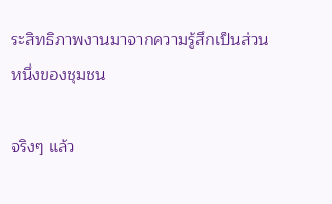ระสิทธิภาพงานมาจากความรู้สึกเป็นส่วนหนึ่งของชุมชน

จริงๆ แล้ว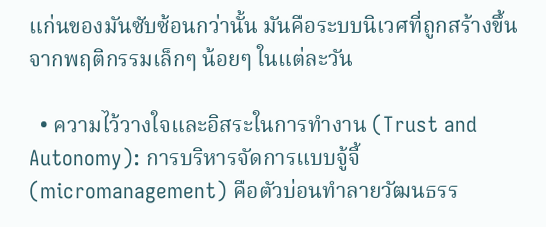แก่นของมันซับซ้อนกว่านั้น มันคือระบบนิเวศที่ถูกสร้างขึ้นจากพฤติกรรมเล็กๆ น้อยๆ ในแต่ละวัน

  • ความไว้วางใจและอิสระในการทำงาน (Trust and Autonomy): การบริหารจัดการแบบจู้จี้ (micromanagement) คือตัวบ่อนทำลายวัฒนธรร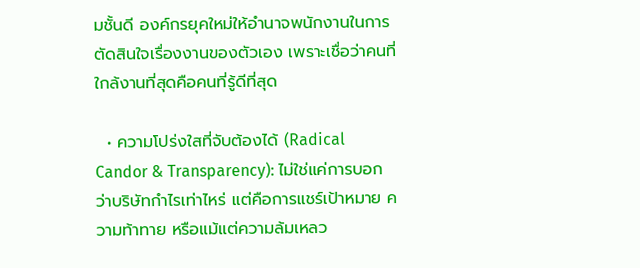มชั้นดี องค์กรยุคใหม่ให้อำนาจพนักงานในการตัดสินใจเรื่องงานของตัวเอง เพราะเชื่อว่าคนที่ใกล้งานที่สุดคือคนที่รู้ดีที่สุด

  • ความโปร่งใสที่จับต้องได้ (Radical Candor & Transparency): ไม่ใช่แค่การบอกว่าบริษัทกำไรเท่าไหร่ แต่คือการแชร์เป้าหมาย ความท้าทาย หรือแม้แต่ความล้มเหลว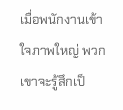เมื่อพนักงานเข้าใจภาพใหญ่ พวกเขาจะรู้สึกเป็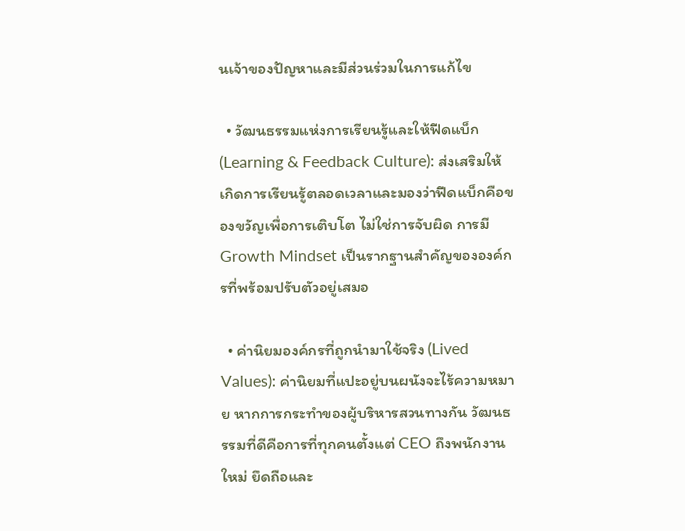นเจ้าของปัญหาและมีส่วนร่วมในการแก้ไข

  • วัฒนธรรมแห่งการเรียนรู้และให้ฟีดแบ็ก (Learning & Feedback Culture): ส่งเสริมให้เกิดการเรียนรู้ตลอดเวลาและมองว่าฟีดแบ็กคือของขวัญเพื่อการเติบโต ไม่ใช่การจับผิด การมี Growth Mindset เป็นรากฐานสำคัญขององค์กรที่พร้อมปรับตัวอยู่เสมอ

  • ค่านิยมองค์กรที่ถูกนำมาใช้จริง (Lived Values): ค่านิยมที่แปะอยู่บนผนังจะไร้ความหมาย หากการกระทำของผู้บริหารสวนทางกัน วัฒนธรรมที่ดีคือการที่ทุกคนตั้งแต่ CEO ถึงพนักงานใหม่ ยึดถือและ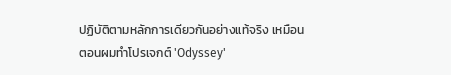ปฏิบัติตามหลักการเดียวกันอย่างแท้จริง เหมือนตอนผมทำโปรเจกต์ 'Odyssey'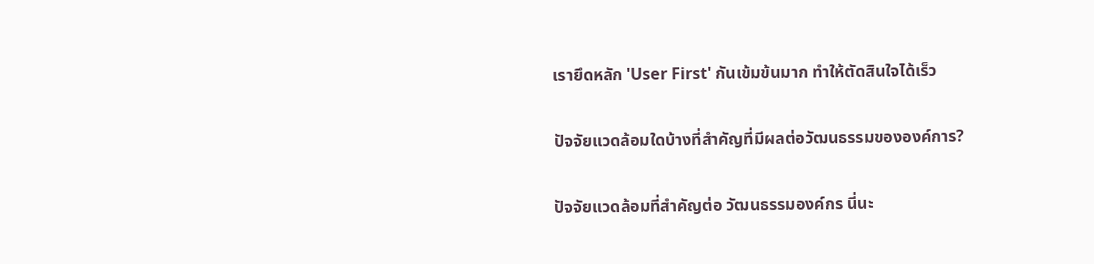เรายึดหลัก 'User First' กันเข้มข้นมาก ทำให้ตัดสินใจได้เร็ว

ปัจจัยแวดล้อมใดบ้างที่สําคัญที่มีผลต่อวัฒนธรรมขององค์การ?

ปัจจัยแวดล้อมที่สำคัญต่อ วัฒนธรรมองค์กร นี่นะ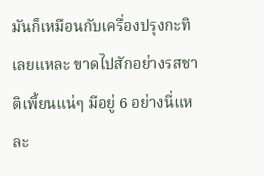มันก็เหมือนกับเครื่องปรุงกะทิเลยแหละ ขาดไปสักอย่างรสชาติเพี้ยนแน่ๆ มีอยู่ 6 อย่างนี่แหละ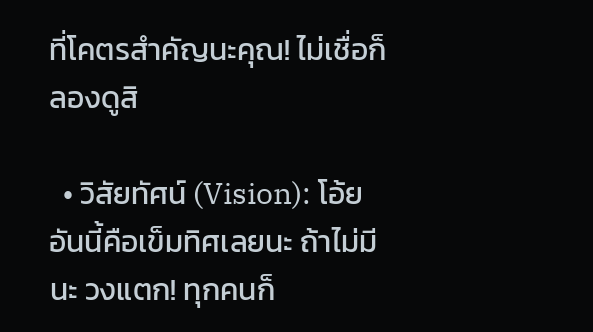ที่โคตรสำคัญนะคุณ! ไม่เชื่อก็ลองดูสิ

  • วิสัยทัศน์ (Vision): โอ้ย อันนี้คือเข็มทิศเลยนะ ถ้าไม่มีนะ วงแตก! ทุกคนก็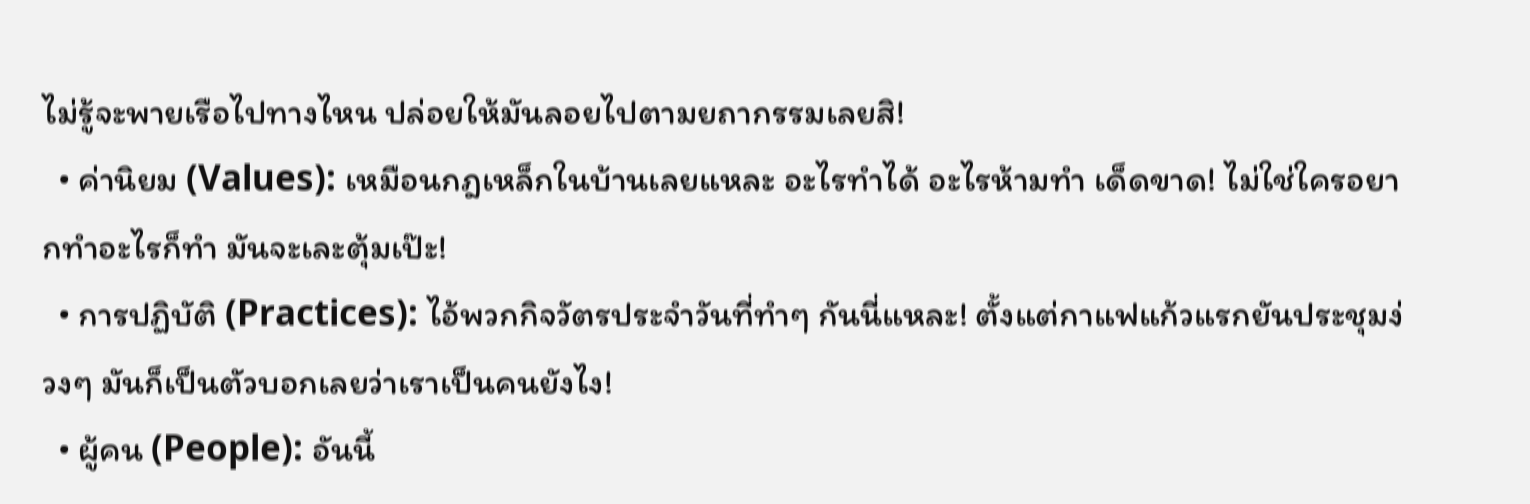ไม่รู้จะพายเรือไปทางไหน ปล่อยให้มันลอยไปตามยถากรรมเลยสิ!
  • ค่านิยม (Values): เหมือนกฎเหล็กในบ้านเลยแหละ อะไรทำได้ อะไรห้ามทำ เด็ดขาด! ไม่ใช่ใครอยากทำอะไรก็ทำ มันจะเละตุ้มเป๊ะ!
  • การปฏิบัติ (Practices): ไอ้พวกกิจวัตรประจำวันที่ทำๆ กันนี่แหละ! ตั้งแต่กาแฟแก้วแรกยันประชุมง่วงๆ มันก็เป็นตัวบอกเลยว่าเราเป็นคนยังไง!
  • ผู้คน (People): อันนี้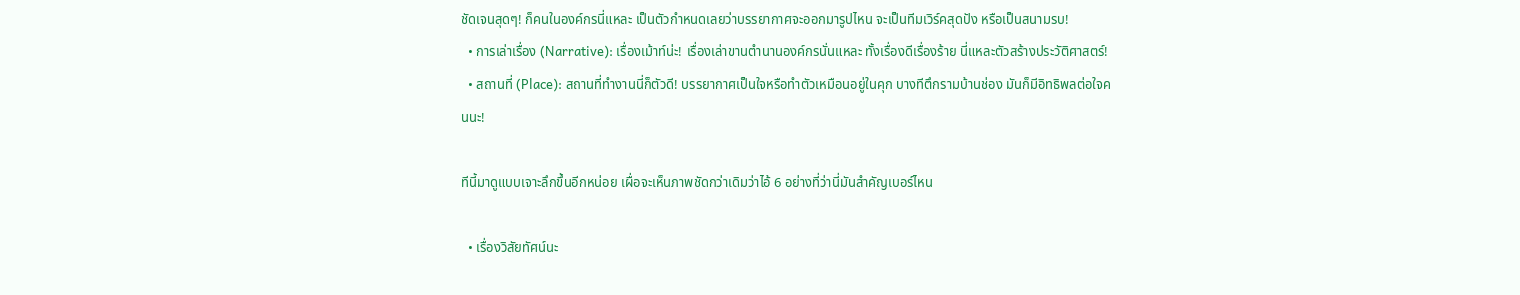ชัดเจนสุดๆ! ก็คนในองค์กรนี่แหละ เป็นตัวกำหนดเลยว่าบรรยากาศจะออกมารูปไหน จะเป็นทีมเวิร์คสุดปัง หรือเป็นสนามรบ!
  • การเล่าเรื่อง (Narrative): เรื่องเม้าท์น่ะ! เรื่องเล่าขานตำนานองค์กรนั่นแหละ ทั้งเรื่องดีเรื่องร้าย นี่แหละตัวสร้างประวัติศาสตร์!
  • สถานที่ (Place): สถานที่ทำงานนี่ก็ตัวดี! บรรยากาศเป็นใจหรือทำตัวเหมือนอยู่ในคุก บางทีตึกรามบ้านช่อง มันก็มีอิทธิพลต่อใจคนนะ!

ทีนี้มาดูแบบเจาะลึกขึ้นอีกหน่อย เผื่อจะเห็นภาพชัดกว่าเดิมว่าไอ้ 6 อย่างที่ว่านี่มันสำคัญเบอร์ไหน

  • เรื่องวิสัยทัศน์นะ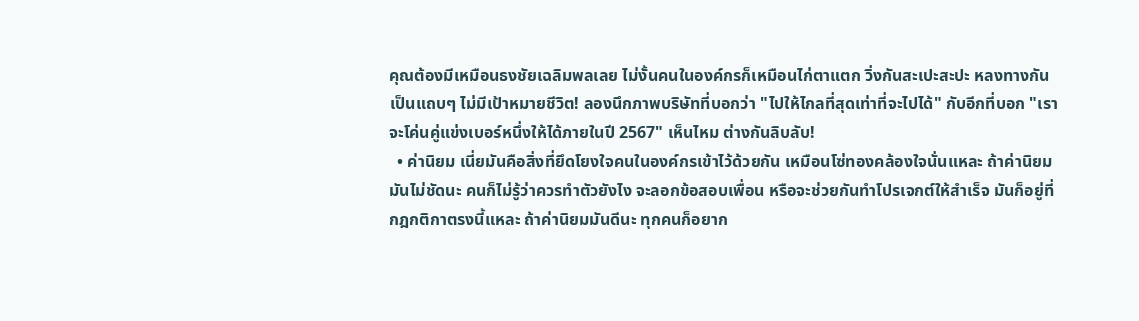คุณต้องมีเหมือนธงชัยเฉลิมพลเลย ไม่งั้นคนในองค์กรก็เหมือนไก่ตาแตก วิ่งกันสะเปะสะปะ หลงทางกันเป็นแถบๆ ไม่มีเป้าหมายชีวิต! ลองนึกภาพบริษัทที่บอกว่า "ไปให้ไกลที่สุดเท่าที่จะไปได้" กับอีกที่บอก "เราจะโค่นคู่แข่งเบอร์หนึ่งให้ได้ภายในปี 2567" เห็นไหม ต่างกันลิบลับ!
  • ค่านิยม เนี่ยมันคือสิ่งที่ยึดโยงใจคนในองค์กรเข้าไว้ด้วยกัน เหมือนโซ่ทองคล้องใจนั่นแหละ ถ้าค่านิยมมันไม่ชัดนะ คนก็ไม่รู้ว่าควรทำตัวยังไง จะลอกข้อสอบเพื่อน หรือจะช่วยกันทำโปรเจกต์ให้สำเร็จ มันก็อยู่ที่กฎกติกาตรงนี้แหละ ถ้าค่านิยมมันดีนะ ทุกคนก็อยาก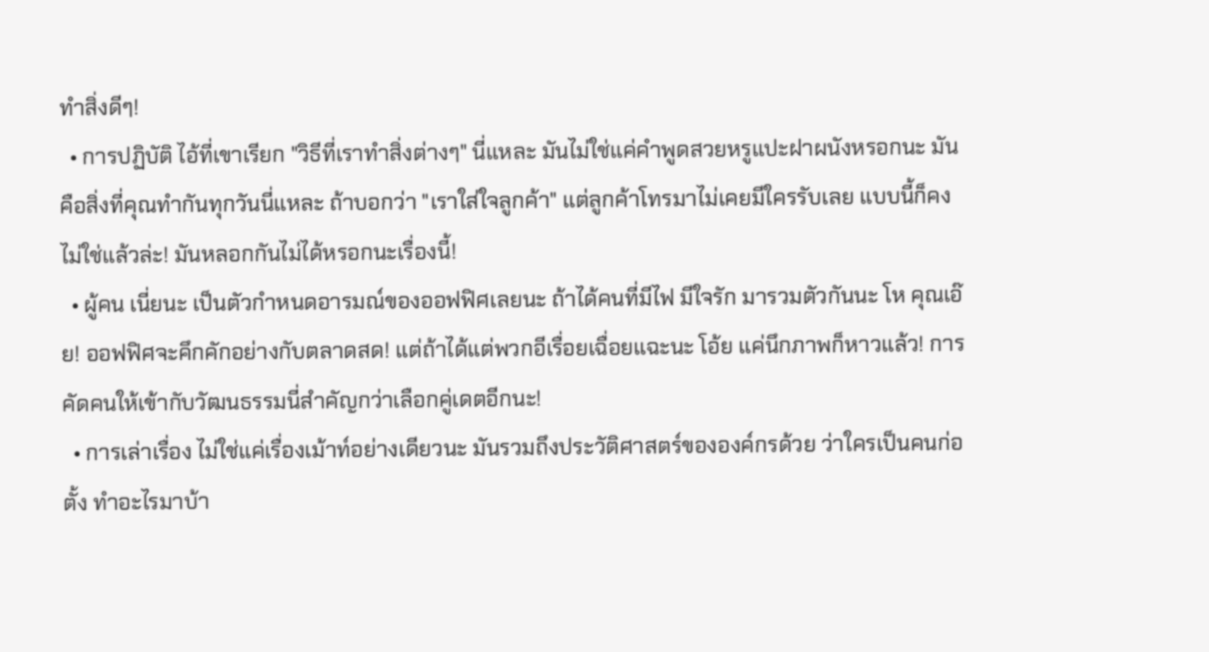ทำสิ่งดีๆ!
  • การปฏิบัติ ไอ้ที่เขาเรียก "วิธีที่เราทำสิ่งต่างๆ" นี่แหละ มันไม่ใช่แค่คำพูดสวยหรูแปะฝาผนังหรอกนะ มันคือสิ่งที่คุณทำกันทุกวันนี่แหละ ถ้าบอกว่า "เราใส่ใจลูกค้า" แต่ลูกค้าโทรมาไม่เคยมีใครรับเลย แบบนี้ก็คงไม่ใช่แล้วล่ะ! มันหลอกกันไม่ได้หรอกนะเรื่องนี้!
  • ผู้คน เนี่ยนะ เป็นตัวกำหนดอารมณ์ของออฟฟิศเลยนะ ถ้าได้คนที่มีไฟ มีใจรัก มารวมตัวกันนะ โห คุณเอ๊ย! ออฟฟิศจะคึกคักอย่างกับตลาดสด! แต่ถ้าได้แต่พวกอีเรื่อยเฉื่อยแฉะนะ โอ้ย แค่นึกภาพก็หาวแล้ว! การคัดคนให้เข้ากับวัฒนธรรมนี่สำคัญกว่าเลือกคู่เดตอีกนะ!
  • การเล่าเรื่อง ไม่ใช่แค่เรื่องเม้าท์อย่างเดียวนะ มันรวมถึงประวัติศาสตร์ขององค์กรด้วย ว่าใครเป็นคนก่อตั้ง ทำอะไรมาบ้า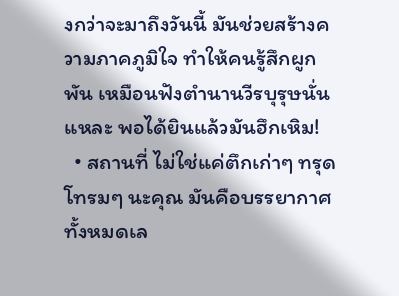งกว่าจะมาถึงวันนี้ มันช่วยสร้างความภาคภูมิใจ ทำให้คนรู้สึกผูกพัน เหมือนฟังตำนานวีรบุรุษนั่นแหละ พอได้ยินแล้วมันฮึกเหิม!
  • สถานที่ ไม่ใช่แค่ตึกเก่าๆ ทรุดโทรมๆ นะคุณ มันคือบรรยากาศทั้งหมดเล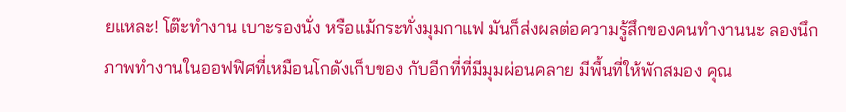ยแหละ! โต๊ะทำงาน เบาะรองนั่ง หรือแม้กระทั่งมุมกาแฟ มันก็ส่งผลต่อความรู้สึกของคนทำงานนะ ลองนึกภาพทำงานในออฟฟิศที่เหมือนโกดังเก็บของ กับอีกที่ที่มีมุมผ่อนคลาย มีพื้นที่ให้พักสมอง คุณ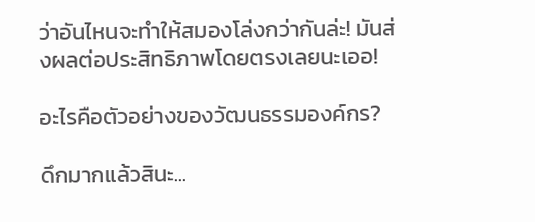ว่าอันไหนจะทำให้สมองโล่งกว่ากันล่ะ! มันส่งผลต่อประสิทธิภาพโดยตรงเลยนะเออ!

อะไรคือตัวอย่างของวัฒนธรรมองค์กร?

ดึกมากแล้วสินะ...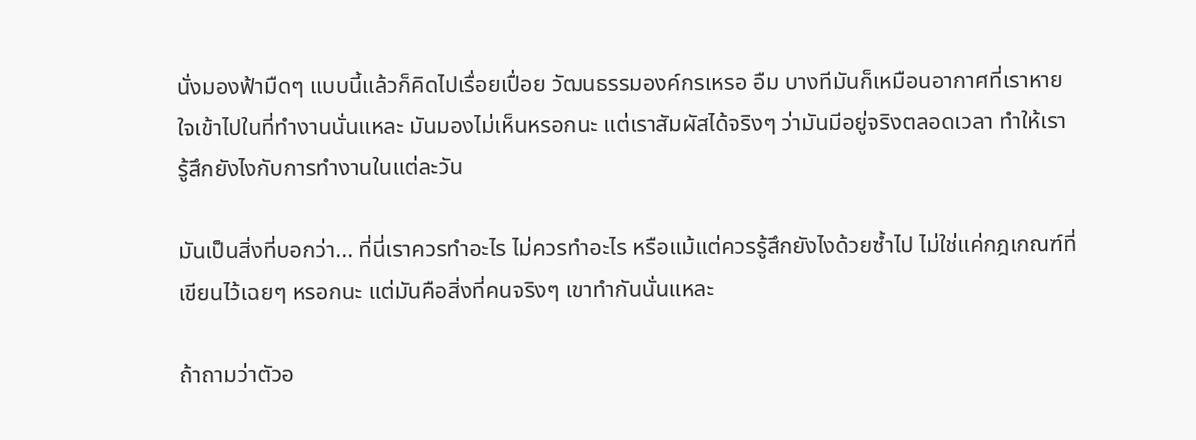นั่งมองฟ้ามืดๆ แบบนี้แล้วก็คิดไปเรื่อยเปื่อย วัฒนธรรมองค์กรเหรอ อืม บางทีมันก็เหมือนอากาศที่เราหายใจเข้าไปในที่ทำงานนั่นแหละ มันมองไม่เห็นหรอกนะ แต่เราสัมผัสได้จริงๆ ว่ามันมีอยู่จริงตลอดเวลา ทำให้เรารู้สึกยังไงกับการทำงานในแต่ละวัน

มันเป็นสิ่งที่บอกว่า... ที่นี่เราควรทำอะไร ไม่ควรทำอะไร หรือแม้แต่ควรรู้สึกยังไงด้วยซ้ำไป ไม่ใช่แค่กฎเกณฑ์ที่เขียนไว้เฉยๆ หรอกนะ แต่มันคือสิ่งที่คนจริงๆ เขาทำกันนั่นแหละ

ถ้าถามว่าตัวอ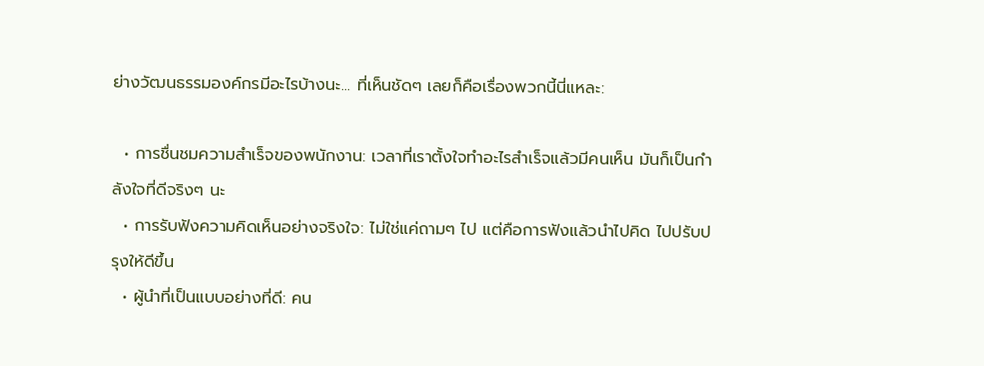ย่างวัฒนธรรมองค์กรมีอะไรบ้างนะ... ที่เห็นชัดๆ เลยก็คือเรื่องพวกนี้นี่แหละ:

  • การชื่นชมความสำเร็จของพนักงาน: เวลาที่เราตั้งใจทำอะไรสำเร็จแล้วมีคนเห็น มันก็เป็นกำลังใจที่ดีจริงๆ นะ
  • การรับฟังความคิดเห็นอย่างจริงใจ: ไม่ใช่แค่ถามๆ ไป แต่คือการฟังแล้วนำไปคิด ไปปรับปรุงให้ดีขึ้น
  • ผู้นำที่เป็นแบบอย่างที่ดี: คน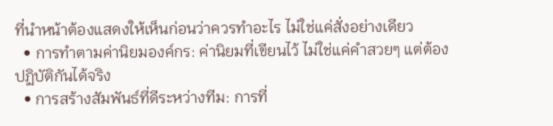ที่นำหน้าต้องแสดงให้เห็นก่อนว่าควรทำอะไร ไม่ใช่แค่สั่งอย่างเดียว
  • การทำตามค่านิยมองค์กร: ค่านิยมที่เขียนไว้ ไม่ใช่แค่คำสวยๆ แต่ต้องปฏิบัติกันได้จริง
  • การสร้างสัมพันธ์ที่ดีระหว่างทีม: การที่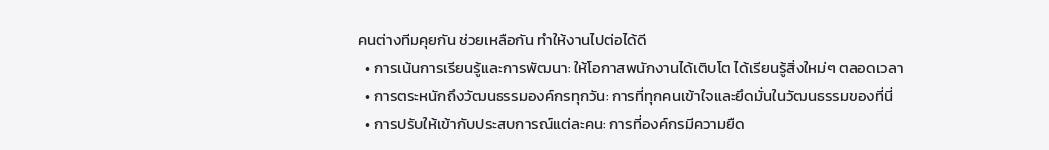คนต่างทีมคุยกัน ช่วยเหลือกัน ทำให้งานไปต่อได้ดี
  • การเน้นการเรียนรู้และการพัฒนา: ให้โอกาสพนักงานได้เติบโต ได้เรียนรู้สิ่งใหม่ๆ ตลอดเวลา
  • การตระหนักถึงวัฒนธรรมองค์กรทุกวัน: การที่ทุกคนเข้าใจและยึดมั่นในวัฒนธรรมของที่นี่
  • การปรับให้เข้ากับประสบการณ์แต่ละคน: การที่องค์กรมีความยืด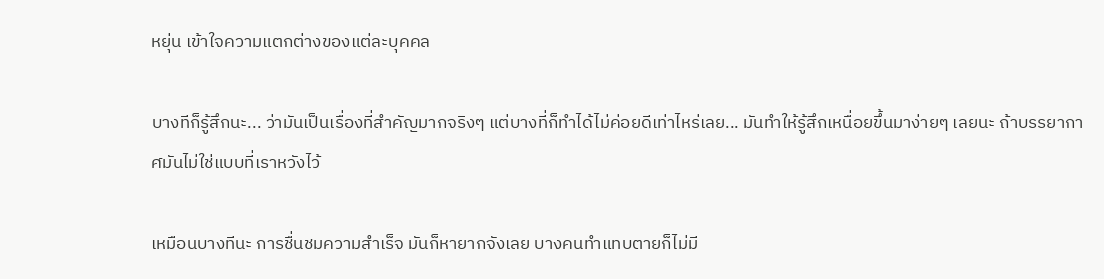หยุ่น เข้าใจความแตกต่างของแต่ละบุคคล

บางทีก็รู้สึกนะ... ว่ามันเป็นเรื่องที่สำคัญมากจริงๆ แต่บางที่ก็ทำได้ไม่ค่อยดีเท่าไหร่เลย... มันทำให้รู้สึกเหนื่อยขึ้นมาง่ายๆ เลยนะ ถ้าบรรยากาศมันไม่ใช่แบบที่เราหวังไว้

เหมือนบางทีนะ การชื่นชมความสำเร็จ มันก็หายากจังเลย บางคนทำแทบตายก็ไม่มี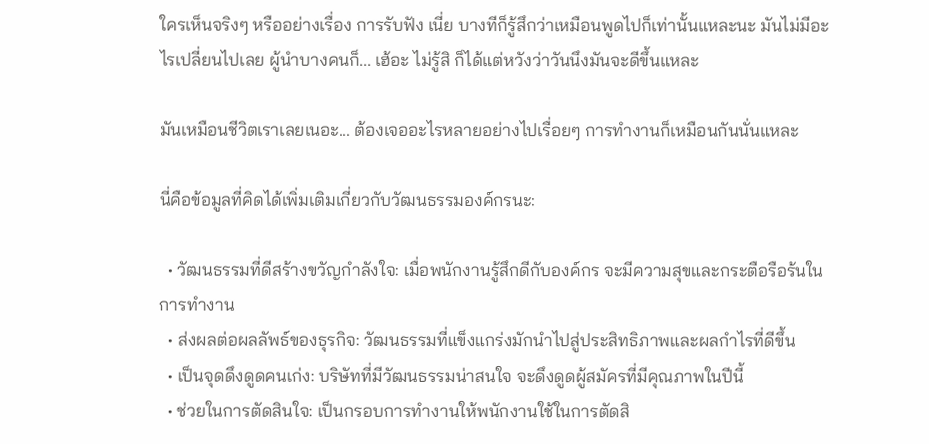ใครเห็นจริงๆ หรืออย่างเรื่อง การรับฟัง เนี่ย บางทีก็รู้สึกว่าเหมือนพูดไปก็เท่านั้นแหละนะ มันไม่มีอะไรเปลี่ยนไปเลย ผู้นำบางคนก็... เฮ้อะ ไม่รู้สิ ก็ได้แต่หวังว่าวันนึงมันจะดีขึ้นแหละ

มันเหมือนชีวิตเราเลยเนอะ... ต้องเจออะไรหลายอย่างไปเรื่อยๆ การทำงานก็เหมือนกันนั่นแหละ

นี่คือข้อมูลที่คิดได้เพิ่มเติมเกี่ยวกับวัฒนธรรมองค์กรนะ:

  • วัฒนธรรมที่ดีสร้างขวัญกำลังใจ: เมื่อพนักงานรู้สึกดีกับองค์กร จะมีความสุขและกระตือรือร้นในการทำงาน
  • ส่งผลต่อผลลัพธ์ของธุรกิจ: วัฒนธรรมที่แข็งแกร่งมักนำไปสู่ประสิทธิภาพและผลกำไรที่ดีขึ้น
  • เป็นจุดดึงดูดคนเก่ง: บริษัทที่มีวัฒนธรรมน่าสนใจ จะดึงดูดผู้สมัครที่มีคุณภาพในปีนี้
  • ช่วยในการตัดสินใจ: เป็นกรอบการทำงานให้พนักงานใช้ในการตัดสิ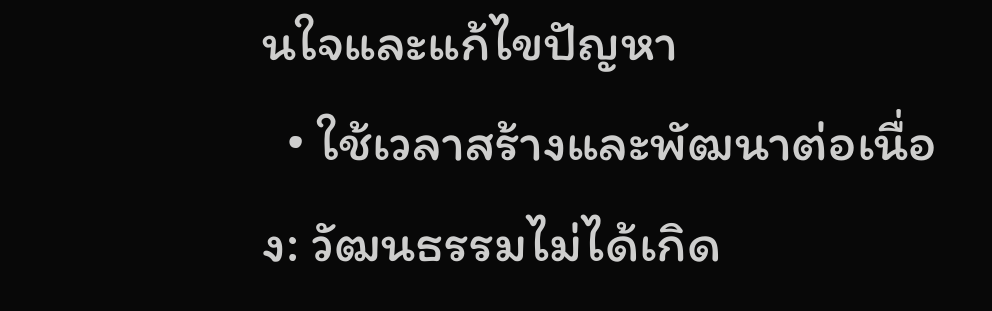นใจและแก้ไขปัญหา
  • ใช้เวลาสร้างและพัฒนาต่อเนื่อง: วัฒนธรรมไม่ได้เกิด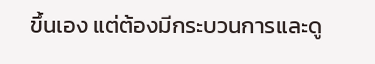ขึ้นเอง แต่ต้องมีกระบวนการและดู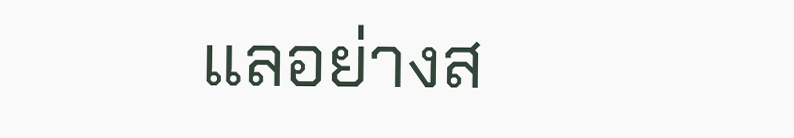แลอย่างส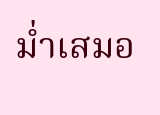ม่ำเสมอ